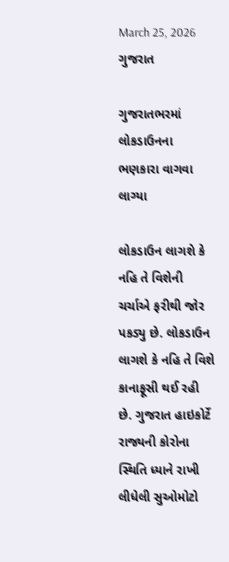March 25, 2026
ગુજરાત

ગુજરાતભરમાં લોકડાઉનના ભણકારા વાગવા લાગ્યા

લોકડાઉન લાગશે કે નહિ તે વિશેની ચર્ચાએ ફરીથી જોર પકડ્યુ છે. લોકડાઉન લાગશે કે નહિ તે વિશે કાનાફૂસી થઈ રહી છે. ગુજરાત હાઇકોર્ટે રાજ્યની કોરોના સ્થિતિ ધ્યાને રાખી લીધેલી સુઓમોટો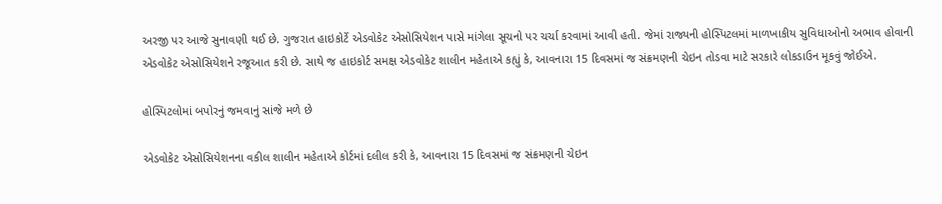અરજી પર આજે સુનાવણી થઈ છે. ગુજરાત હાઇકોર્ટે એડવોકેટ એસોસિયેશન પાસે માંગેલા સૂચનો પર ચર્ચા કરવામાં આવી હતી. જેમાં રાજ્યની હોસ્પિટલમાં માળખાકીય સુવિધાઓનો અભાવ હોવાની એડવોકેટ એસોસિયેશને રજૂઆત કરી છે. સાથે જ હાઇકોર્ટ સમક્ષ એડવોકેટ શાલીન મહેતાએ કહ્યું કે, આવનારા 15 દિવસમાં જ સંક્રમણની ચેઇન તોડવા માટે સરકારે લોકડાઉન મૂકવું જોઈએ.

હોસ્પિટલોમાં બપોરનું જમવાનું સાંજે મળે છે

એડવોકેટ એસોસિયેશનના વકીલ શાલીન મહેતાએ કોર્ટમાં દલીલ કરી કે, આવનારા 15 દિવસમાં જ સંક્રમણની ચેઇન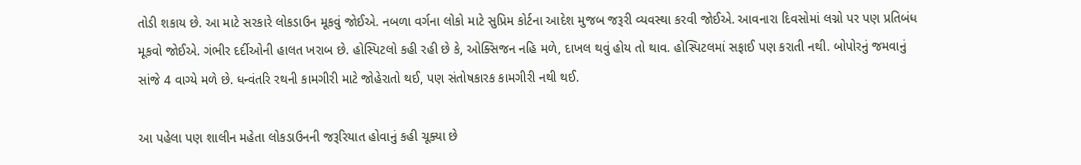તોડી શકાય છે. આ માટે સરકારે લોકડાઉન મૂકવું જોઈએ. નબળા વર્ગના લોકો માટે સુપ્રિમ કોર્ટના આદેશ મુજબ જરૂરી વ્યવસ્થા કરવી જોઈએ. આવનારા દિવસોમાં લગ્નો પર પણ પ્રતિબંધ મૂકવો જોઈએ. ગંભીર દર્દીઓની હાલત ખરાબ છે. હોસ્પિટલો કહી રહી છે કે, ઓક્સિજન નહિ મળે, દાખલ થવું હોય તો થાવ. હોસ્પિટલમાં સફાઈ પણ કરાતી નથી. બોપોરનું જમવાનું સાંજે 4 વાગ્યે મળે છે. ધન્વંતરિ રથની કામગીરી માટે જોહેરાતો થઈ, પણ સંતોષકારક કામગીરી નથી થઈ.

આ પહેલા પણ શાલીન મહેતા લોકડાઉનની જરૂરિયાત હોવાનું કહી ચૂક્યા છે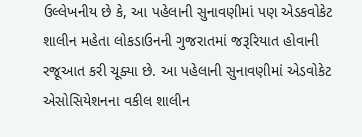ઉલ્લેખનીય છે કે, આ પહેલાની સુનાવણીમાં પણ એડકવોકેટ શાલીન મહેતા લોકડાઉનની ગુજરાતમાં જરૂરિયાત હોવાની રજૂઆત કરી ચૂક્યા છે. આ પહેલાની સુનાવણીમાં એડવોકેટ એસોસિયેશનના વકીલ શાલીન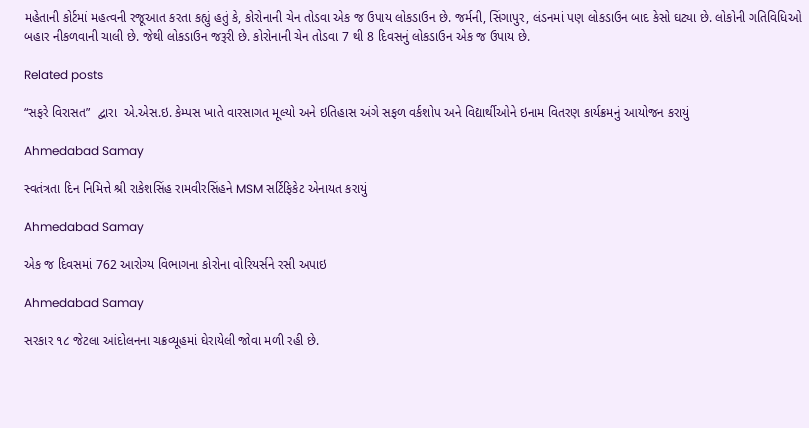મહેતાની કોર્ટમાં મહત્વની રજૂઆત કરતા કહ્યું હતું કે, કોરોનાની ચેન તોડવા એક જ ઉપાય લોકડાઉન છે. જર્મની, સિંગાપુર, લંડનમાં પણ લોકડાઉન બાદ કેસો ઘટ્યા છે. લોકોની ગતિવિધિઓ બહાર નીકળવાની ચાલી છે. જેથી લોકડાઉન જરૂરી છે. કોરોનાની ચેન તોડવા 7 થી 8 દિવસનું લોકડાઉન એક જ ઉપાય છે.

Related posts

“સફરે વિરાસત”  દ્વારા  એ.એસ.ઇ. કેમ્પસ ખાતે વારસાગત મૂલ્યો અને ઇતિહાસ અંગે સફળ વર્કશોપ અને વિદ્યાર્થીઓને ઇનામ વિતરણ કાર્યક્રમનું આયોજન કરાયું

Ahmedabad Samay

સ્વતંત્રતા દિન નિમિત્તે શ્રી રાકેશસિંહ રામવીરસિંહને MSM સર્ટિફિકેટ એનાયત કરાયું

Ahmedabad Samay

એક જ દિવસમાં 762 આરોગ્‍ય વિભાગના કોરોના વોરિયર્સને રસી અપાઇ

Ahmedabad Samay

સરકાર ૧૮ જેટલા આંદોલનના ચક્રવ્‍યૂહમાં ઘેરાયેલી જોવા મળી રહી છે.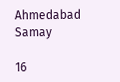Ahmedabad Samay

16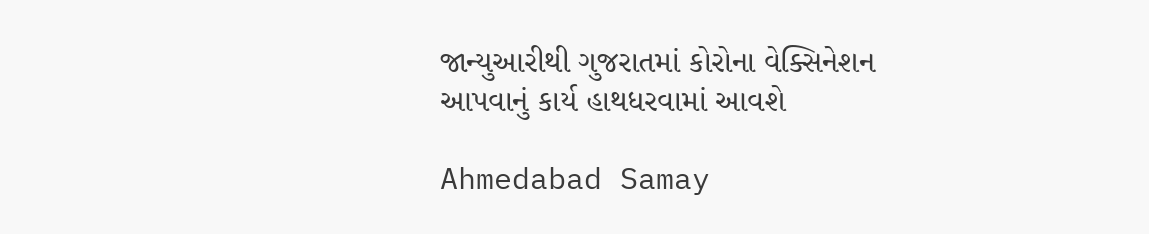જાન્યુઆરીથી ગુજરાતમાં કોરોના વેક્સિનેશન આપવાનું કાર્ય હાથધરવામાં આવશે

Ahmedabad Samay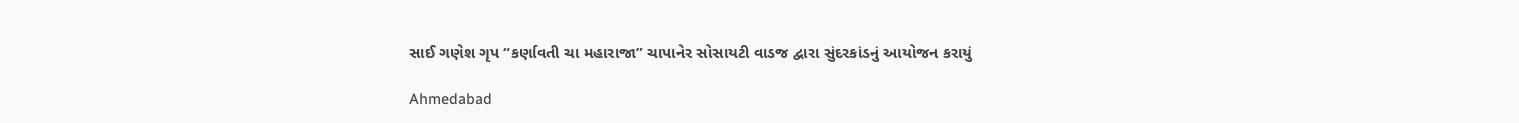સાઈ ગણેશ ગૃપ “કર્ણાવતી ચા મહારાજા” ચાપાનેર સોસાયટી વાડજ દ્વારા સુંદરકાંડનું આયોજન કરાયું

Ahmedabad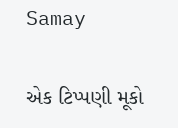Samay

એક ટિપ્પણી મૂકો